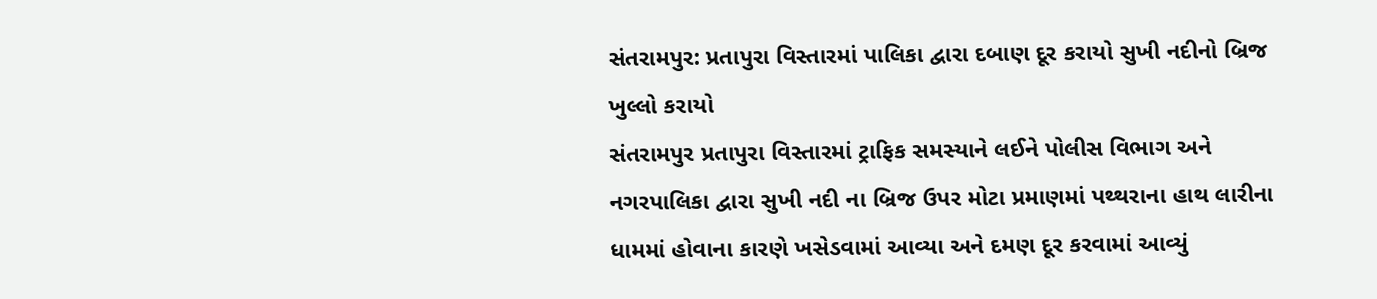સંતરામપુર: પ્રતાપુરા વિસ્તારમાં પાલિકા દ્વારા દબાણ દૂર કરાયો સુખી નદીનો બ્રિજ ખુલ્લો કરાયો
સંતરામપુર પ્રતાપુરા વિસ્તારમાં ટ્રાફિક સમસ્યાને લઈને પોલીસ વિભાગ અને નગરપાલિકા દ્વારા સુખી નદી ના બ્રિજ ઉપર મોટા પ્રમાણમાં પથ્થરાના હાથ લારીના ધામમાં હોવાના કારણે ખસેડવામાં આવ્યા અને દમણ દૂર કરવામાં આવ્યું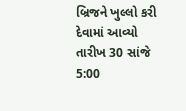બ્રિજને ખુલ્લો કરી દેવામાં આવ્યો તારીખ 30 સાંજે 5:00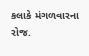કલાકે મંગળવારના રોજ.